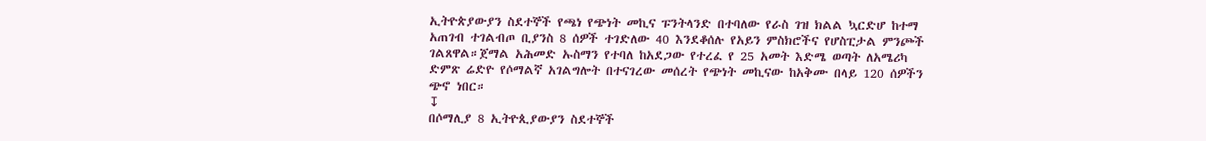ኢትዮጵያውያን ስደተኞች የጫነ የጭነት መኪና ፑንትላንድ በተባለው የራስ ገዝ ክልል ኳርድሆ ከተማ አጠገብ ተገልብጦ ቢያንስ 8 ሰዎች ተገድለው 40 እንደቆሰሉ የአይን ምስክሮችና የሆስፒታል ምንጮች ገልጸዋል።ጀማል አሕመድ ኡስማን የተባለ ከአደጋው የተረፈ የ 25 አመት እድሜ ወጣት ለአሜሪካ ድምጽ ሬድዮ የሶማልኛ አገልግሎት በተናገረው መሰረት የጭነት መኪናው ከአቅሙ በላይ 120 ሰዎችን ጭኖ ነበር።
↧
በሶማሊያ 8 ኢትዮጲያውያን ስደተኞች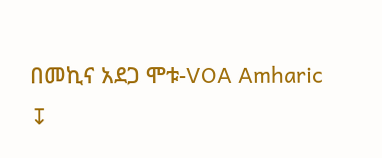በመኪና አደጋ ሞቱ-VOA Amharic
↧